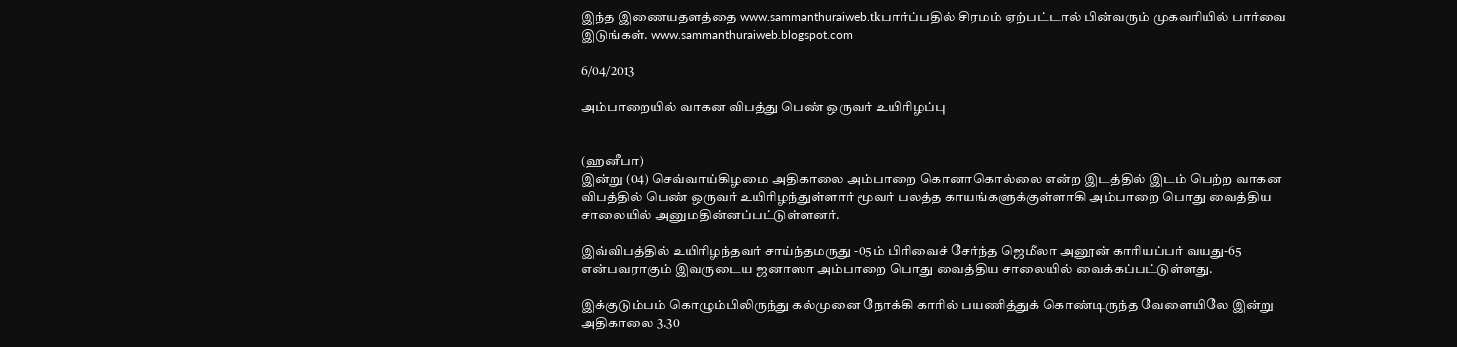இந்த இணையதளத்தை www.sammanthuraiweb.tkபார்ப்பதில் சிரமம் ஏற்பட்டால் பின்வரும் முகவரியில் பார்வை இடுங்கள். www.sammanthuraiweb.blogspot.com

6/04/2013

அம்பாறையில் வாகன விபத்து பெண் ஒருவர் உயிரிழப்பு


(ஹனீபா)
இன்று (04) செவ்வாய்கிழமை அதிகாலை அம்பாறை கொனாகொல்லை என்ற இடத்தில் இடம் பெற்ற வாகன விபத்தில் பெண் ஒருவர் உயிரிழந்துள்ளார் மூவர் பலத்த காயங்களுக்குள்ளாகி அம்பாறை பொது வைத்திய சாலையில் அனுமதின்னப்பட்டுள்ளனர்.

இவ்விபத்தில் உயிரிழந்தவர் சாய்ந்தமருது -05ம் பிரிவைச் சேர்ந்த ஜெமீலா அனூன் காரியப்பர் வயது-65 என்பவராகும் இவருடைய ஜனாஸா அம்பாறை பொது வைத்திய சாலையில் வைக்கப்பட்டுள்ளது.

இக்குடும்பம் கொழும்பிலிருந்து கல்முனை நோக்கி காரில் பயணித்துக் கொண்டிருந்த வேளையிலே இன்று அதிகாலை 3.30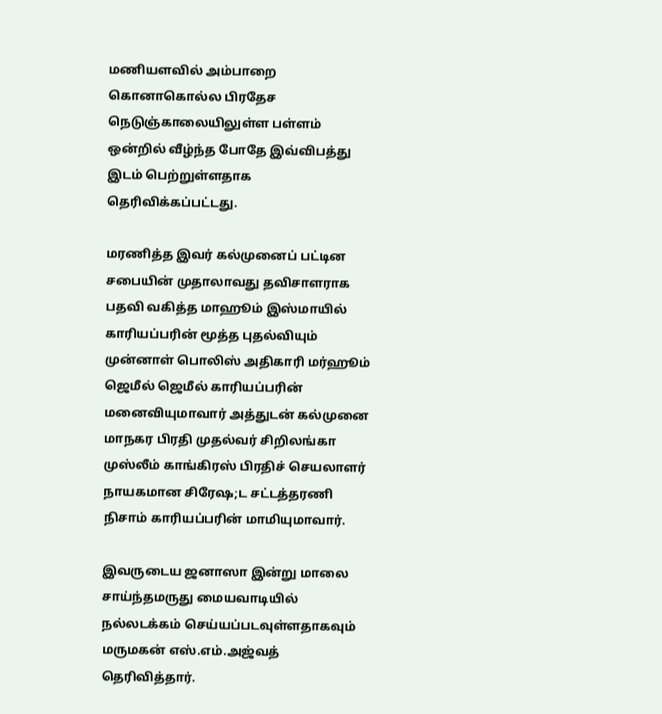மணியளவில் அம்பாறை கொனாகொல்ல பிரதேச நெடுஞ்காலையிலுள்ள பள்ளம் ஒன்றில் வீழ்ந்த போதே இவ்விபத்து இடம் பெற்றுள்ளதாக தெரிவிக்கப்பட்டது.

மரணித்த இவர் கல்முனைப் பட்டின சபையின் முதாலாவது தவிசாளராக பதவி வகித்த மாஹூம் இஸ்மாயில் காரியப்பரின் மூத்த புதல்வியும் முன்னாள் பொலிஸ் அதிகாரி மர்ஹூம் ஜெமீல் ஜெமீல் காரியப்பரின் மனைவியுமாவார் அத்துடன் கல்முனை மாநகர பிரதி முதல்வர் சிறிலங்கா முஸ்லீம் காங்கிரஸ் பிரதிச் செயலாளர் நாயகமான சிரேஷ;ட சட்டத்தரணி நிசாம் காரியப்பரின் மாமியுமாவார்.

இவருடைய ஜனாஸா இன்று மாலை சாய்ந்தமருது மையவாடியில் நல்லடக்கம் செய்யப்படவுள்ளதாகவும் மருமகன் எஸ்.எம்.அஜ்வத் தெரிவித்தார்.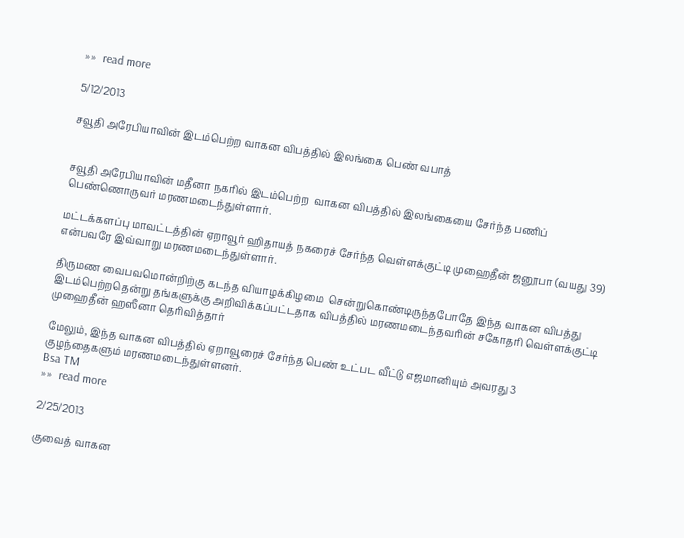»»  read more

5/12/2013

சவூதி அரேபியாவின் இடம்பெற்ற வாகன விபத்தில் இலங்கை பெண் வபாத்


சவூதி அரேபியாவின் மதீனா நகரில் இடம்பெற்ற  வாகன விபத்தில் இலங்கையை சேர்ந்த பணிப் பெண்ணொருவர் மரணமடைந்துள்ளார்.

மட்டக்களப்பு மாவட்டத்தின் ஏறாவூர் ஹிதாயத் நகரைச் சேர்ந்த வெள்ளக்குட்டி முஹைதீன் ஜனூபா (வயது 39) என்பவரே இவ்வாறு மரணமடைந்துள்ளார்.

திருமண வைபவமொன்றிற்கு கடந்த வியாழக்கிழமை  சென்றுகொண்டிருந்தபோதே இந்த வாகன விபத்து இடம்பெற்றதென்று தங்களுக்கு அறிவிக்கப்பட்டதாக விபத்தில் மரணமடைந்தவரின் சகோதரி வெள்ளக்குட்டி முஹைதீன் ஹஸீனா தெரிவித்தார்

மேலும், இந்த வாகன விபத்தில் ஏறாவூரைச் சேர்ந்த பெண் உட்பட வீட்டு எஜமானியும் அவரது 3   குழந்தைகளும் மரணமடைந்துள்ளனர்.
Bsa TM
»»  read more

2/25/2013

குவைத் வாகன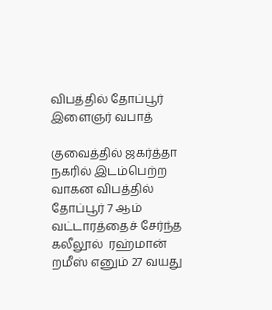விபத்தில் தோப்பூர் இளைஞர் வபாத்

குவைத்தில் ஜகர்த்தா நகரில் இடம்பெற்ற வாகன விபத்தில் தோப்பூர் 7 ஆம் வட்டாரத்தைச் சேர்ந்த கலீலூல்  ரஹ்மான் றமீஸ் எனும் 27 வயது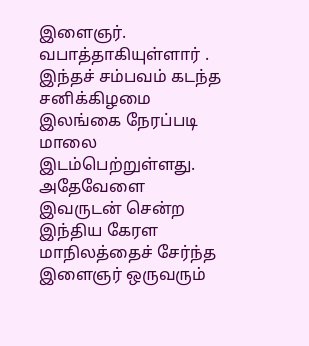இளைஞர். வபாத்தாகியுள்ளார் .  இந்தச் சம்பவம் கடந்த சனிக்கிழமை இலங்கை நேரப்படி மாலை இடம்பெற்றுள்ளது.
அதேவேளை இவருடன் சென்ற இந்திய கேரள மாநிலத்தைச் சேர்ந்த இளைஞர் ஒருவரும்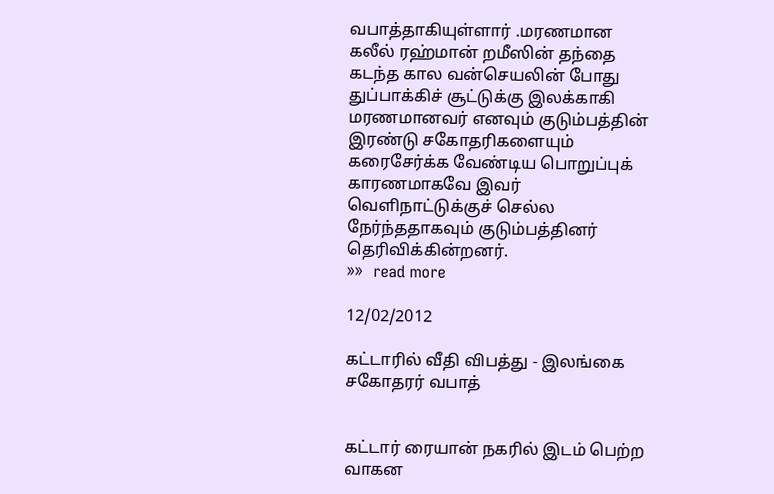வபாத்தாகியுள்ளார் .மரணமான கலீல் ரஹ்மான் றமீஸின் தந்தை கடந்த கால வன்செயலின் போது துப்பாக்கிச் சூட்டுக்கு இலக்காகி மரணமானவர் எனவும் குடும்பத்தின் இரண்டு சகோதரிகளையும் கரைசேர்க்க வேண்டிய பொறுப்புக் காரணமாகவே இவர் வெளிநாட்டுக்குச் செல்ல நேர்ந்ததாகவும் குடும்பத்தினர் தெரிவிக்கின்றனர்.
»»  read more

12/02/2012

கட்டாரில் வீதி விபத்து - இலங்கை சகோதரர் வபாத்


கட்டார் ரையான் நகரில் இடம் பெற்ற வாகன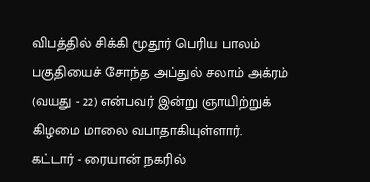விபத்தில் சிக்கி மூதூர் பெரிய பாலம் பகுதியைச் சோந்த அப்துல் சலாம் அக்ரம் (வயது - 22) என்பவர் இன்று ஞாயிற்றுக் கிழமை மாலை வபாதாகியுள்ளார்.
கட்டார் - ரையான் நகரில்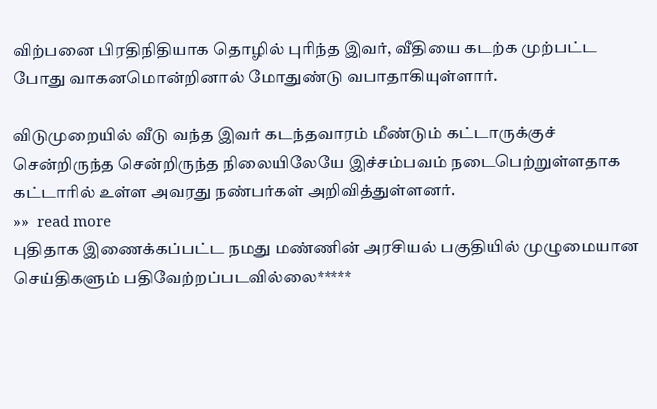விற்பனை பிரதிநிதியாக தொழில் புரிந்த இவர், வீதியை கடற்க முற்பட்ட போது வாகனமொன்றினால் மோதுண்டு வபாதாகியுள்ளார்.

விடுமுறையில் வீடு வந்த இவர் கடந்தவாரம் மீண்டும் கட்டாருக்குச் சென்றிருந்த சென்றிருந்த நிலையிலேயே இச்சம்பவம் நடைபெற்றுள்ளதாக கட்டாரில் உள்ள அவரது நண்பர்கள் அறிவித்துள்ளனர்.
»»  read more
புதிதாக இணைக்கப்பட்ட நமது மண்ணின் அரசியல் பகுதியில் முழுமையான செய்திகளும் பதிவேற்றப்படவில்லை*****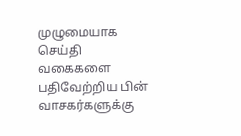முழுமையாக செய்தி வகைகளை பதிவேற்றிய பின் வாசகர்களுக்கு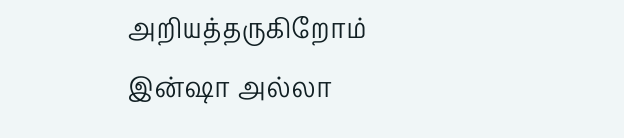அறியத்தருகிறோம் இன்ஷா அல்லா